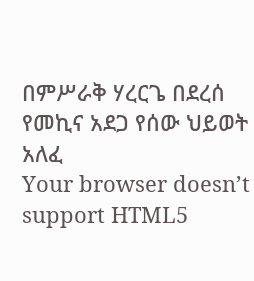በምሥራቅ ሃረርጌ በደረሰ የመኪና አደጋ የሰው ህይወት አለፈ
Your browser doesn’t support HTML5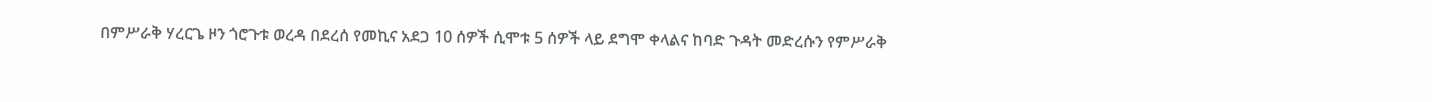በምሥራቅ ሃረርጌ ዞን ጎሮጉቱ ወረዳ በደረሰ የመኪና አደጋ 10 ሰዎች ሲሞቱ 5 ሰዎች ላይ ደግሞ ቀላልና ከባድ ጉዳት መድረሱን የምሥራቅ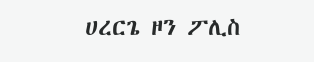ሀረርጌ ዞን ፖሊስ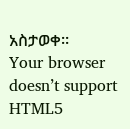አስታወቀ።
Your browser doesn’t support HTML5